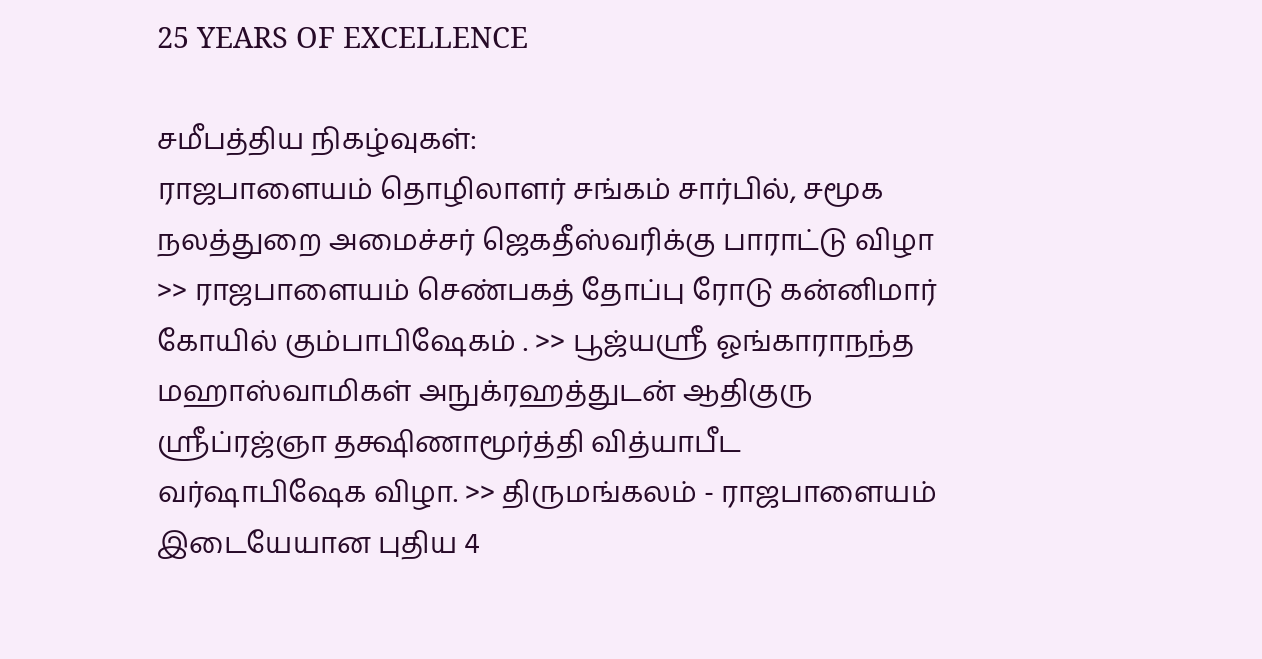25 YEARS OF EXCELLENCE

சமீபத்திய நிகழ்வுகள்:
ராஜபாளையம் தொழிலாளர் சங்கம் சார்பில், சமூக நலத்துறை அமைச்சர் ஜெகதீஸ்வரிக்கு பாராட்டு விழா >> ராஜபாளையம் செண்பகத் தோப்பு ரோடு கன்னிமார் கோயில் கும்பாபிஷேகம் . >> பூஜ்யஸ்ரீ ஓங்காராநந்த மஹாஸ்வாமிகள் அநுக்ரஹத்துடன் ஆதிகுரு ஸ்ரீப்ரஜ்ஞா தக்ஷிணாமூர்த்தி வித்யாபீட வர்ஷாபிஷேக விழா. >> திருமங்கலம் - ராஜபாளையம் இடையேயான புதிய 4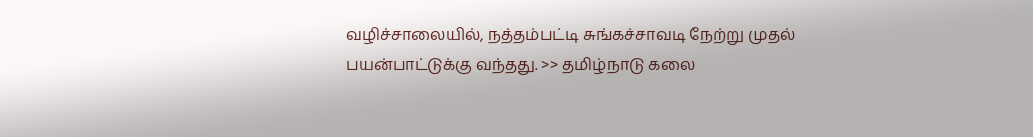வழிச்சாலையில், நத்தம்பட்டி சுங்கச்சாவடி நேற்று முதல் பயன்பாட்டுக்கு வந்தது. >> தமிழ்நாடு கலை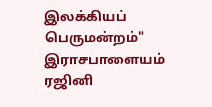இலக்கியப் பெருமன்றம்" இராசபாளையம் ரஜினி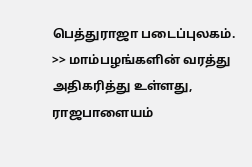பெத்துராஜா படைப்புலகம். >> மாம்பழங்களின் வரத்து அதிகரித்து உள்ளது, ராஜபாளையம்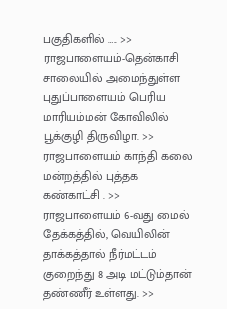பகுதிகளில் ….. >> ராஜபாளையம்-தென்காசி சாலையில் அமைந்துள்ள புதுப்பாளையம் பெரிய மாரியம்மன் கோவிலில் பூக்குழி திருவிழா. >> ராஜபாளையம் காந்தி கலை மன்றத்தில் புத்தக கண்காட்சி . >> ராஜபாளையம் 6-வது மைல் தேக்கத்தில், வெயிலின் தாக்கத்தால் நீர்மட்டம் குறைந்து 8 அடி மட்டும்தான் தண்ணீர் உள்ளது. >>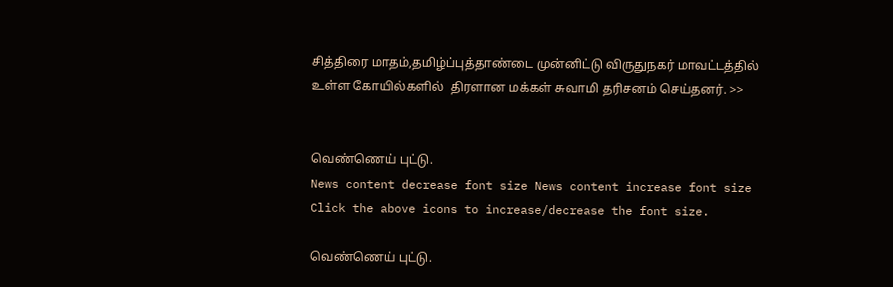சித்திரை மாதம்,தமிழ்ப்புத்தாண்டை முன்னிட்டு விருதுநகர் மாவட்டத்தில் உள்ள கோயில்களில்  திரளான மக்கள் சுவாமி தரிசனம் செய்தனர். >>


வெண்ணெய் புட்டு.
News content decrease font size News content increase font size
Click the above icons to increase/decrease the font size.

வெண்ணெய் புட்டு.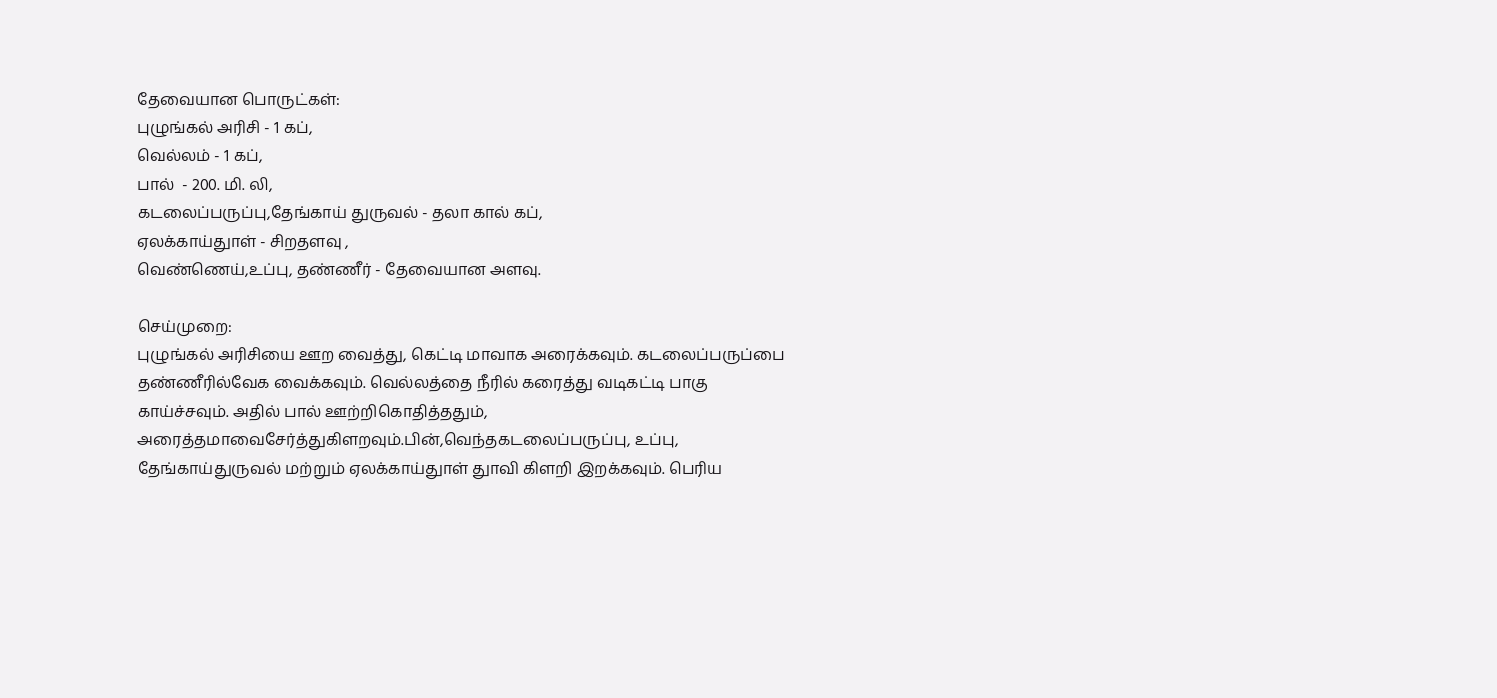தேவையான பொருட்கள்:
புழுங்கல் அரிசி - 1 கப்,
வெல்லம் - 1 கப்,
பால்  - 200. மி. லி,
கடலைப்பருப்பு,தேங்காய் துருவல் - தலா கால் கப்,
ஏலக்காய்துாள் - சிறதளவு ,
வெண்ணெய்,உப்பு, தண்ணீர் - தேவையான அளவு.

செய்முறை:
புழுங்கல் அரிசியை ஊற வைத்து, கெட்டி மாவாக அரைக்கவும். கடலைப்பருப்பை தண்ணீரில்வேக வைக்கவும். வெல்லத்தை நீரில் கரைத்து வடிகட்டி பாகு காய்ச்சவும். அதில் பால் ஊற்றிகொதித்ததும், அரைத்தமாவைசேர்த்துகிளறவும்.பின்,வெந்தகடலைப்பருப்பு, உப்பு, தேங்காய்துருவல் மற்றும் ஏலக்காய்துாள் துாவி கிளறி இறக்கவும். பெரிய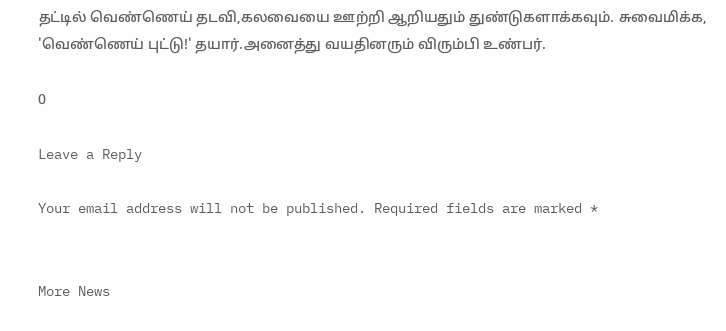தட்டில் வெண்ணெய் தடவி,கலவையை ஊற்றி ஆறியதும் துண்டுகளாக்கவும். சுவைமிக்க, 'வெண்ணெய் புட்டு!' தயார்.அனைத்து வயதினரும் விரும்பி உண்பர்.

0

Leave a Reply

Your email address will not be published. Required fields are marked *


More News